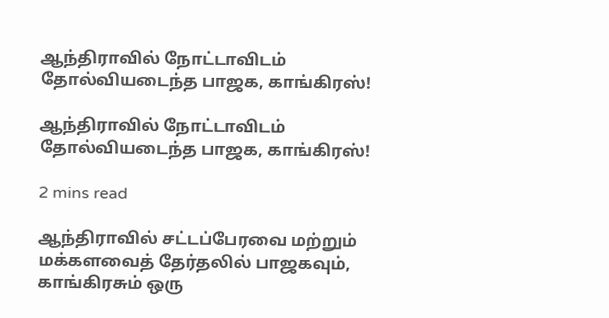ஆந்திராவில் நோட்டாவிடம் தோல்வியடைந்த பாஜக, காங்கிரஸ்!

ஆந்திராவில் நோட்டாவிடம் தோல்வியடைந்த பாஜக, காங்கிரஸ்!

2 mins read

ஆந்திராவில் சட்டப்பேரவை மற்றும் மக்களவைத் தேர்தலில் பாஜகவும், காங்கிரசும் ஒரு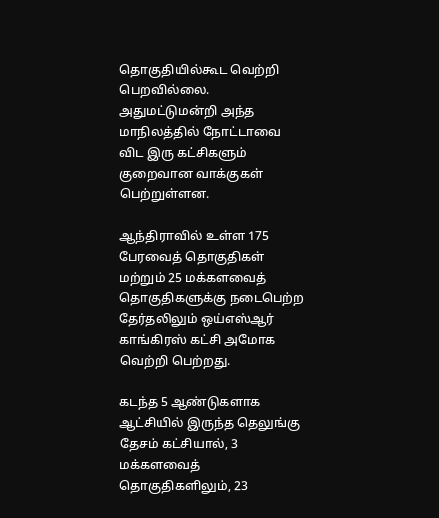தொகுதியில்கூட வெற்றி பெறவில்லை. அதுமட்டுமன்றி அந்த மாநிலத்தில் நோட்டாவை விட இரு கட்சிகளும் குறைவான வாக்குகள் பெற்றுள்ளன.

ஆந்திராவில் உள்ள 175 பேரவைத் தொகுதிகள் மற்றும் 25 மக்களவைத் தொகுதிகளுக்கு நடைபெற்ற தேர்தலிலும் ஒய்எஸ்ஆர் காங்கிரஸ் கட்சி அமோக வெற்றி பெற்றது.

கடந்த 5 ஆண்டுகளாக ஆட்சியில் இருந்த தெலுங்கு தேசம் கட்சியால், 3 மக்களவைத் தொகுதிகளிலும், 23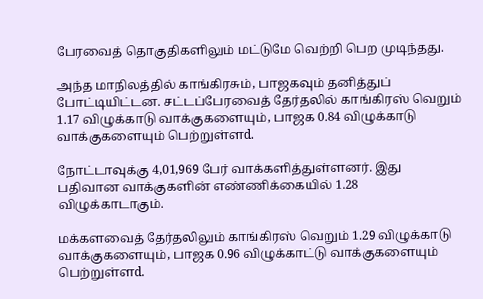பேரவைத் தொகுதிகளிலும் மட்டுமே வெற்றி பெற முடிந்தது.

அந்த மாநிலத்தில் காங்கிரசும், பாஜகவும் தனித்துப் போட்டியிட்டன. சட்டப்பேரவைத் தேர்தலில் காங்கிரஸ் வெறும் 1.17 விழுக்காடு வாக்குகளையும், பாஜக 0.84 விழுக்காடு வாக்குகளையும் பெற்றுள்ளd.

நோட்டாவுக்கு 4,01,969 பேர் வாக்களித்துள்ளனர். இது பதிவான வாக்குகளின் எண்ணிக்கையில் 1.28 விழுக்காடாகும்.

மக்களவைத் தேர்தலிலும் காங்கிரஸ் வெறும் 1.29 விழுக்காடு வாக்குகளையும், பாஜக 0.96 விழுக்காட்டு வாக்குகளையும் பெற்றுள்ளd.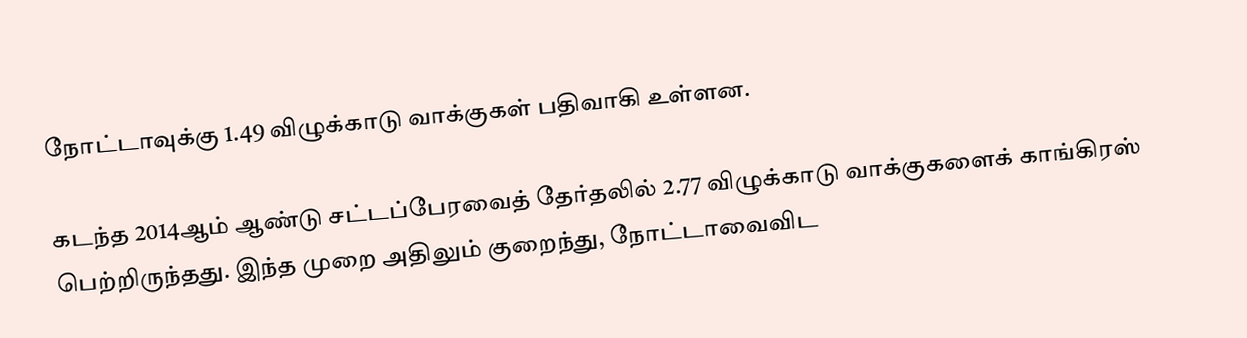நோட்டாவுக்கு 1.49 விழுக்காடு வாக்குகள் பதிவாகி உள்ளன.

கடந்த 2014ஆம் ஆண்டு சட்டப்பேரவைத் தேர்தலில் 2.77 விழுக்காடு வாக்குகளைக் காங்கிரஸ் பெற்றிருந்தது. இந்த முறை அதிலும் குறைந்து, நோட்டாவைவிட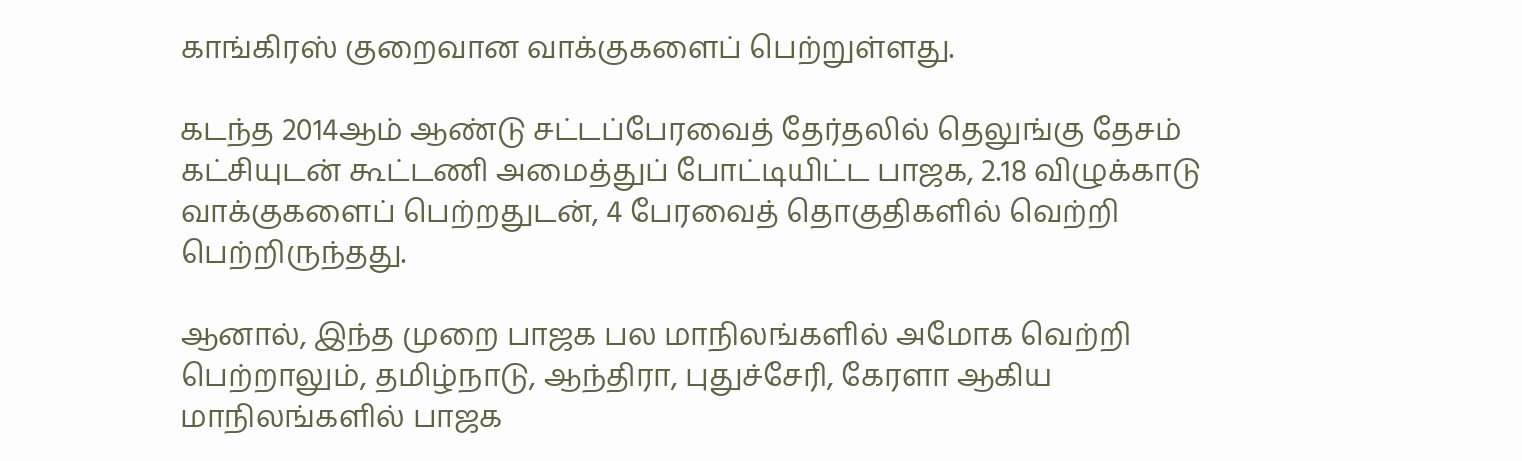காங்கிரஸ் குறைவான வாக்குகளைப் பெற்றுள்ளது.

கடந்த 2014ஆம் ஆண்டு சட்டப்பேரவைத் தேர்தலில் தெலுங்கு தேசம் கட்சியுடன் கூட்டணி அமைத்துப் போட்டியிட்ட பாஜக, 2.18 விழுக்காடு வாக்குகளைப் பெற்றதுடன், 4 பேரவைத் தொகுதிகளில் வெற்றி பெற்றிருந்தது.

ஆனால், இந்த முறை பாஜக பல மாநிலங்களில் அமோக வெற்றி பெற்றாலும், தமிழ்நாடு, ஆந்திரா, புதுச்சேரி, கேரளா ஆகிய மாநிலங்களில் பாஜக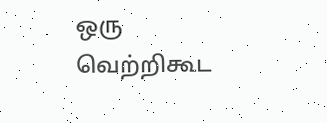ஒரு வெற்றிகூட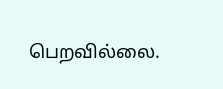பெறவில்லை.